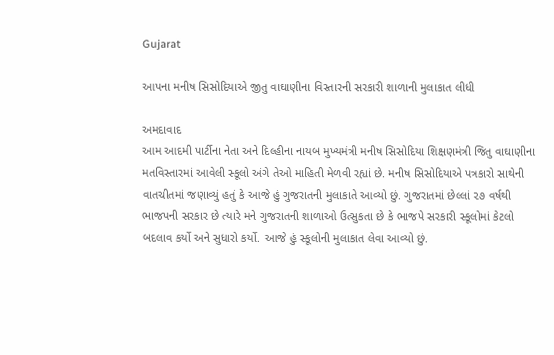Gujarat

આપના મનીષ સિસોદિયાએ જીતુ વાઘાણીના વિસ્તારની સરકારી શાળાની મુલાકાત લીધી

અમદાવાદ
આમ આદમી પાર્ટીના નેતા અને દિલ્હીના નાયબ મુખ્યમંત્રી મનીષ સિસોદિયા શિક્ષણમંત્રી જિતુ વાઘાણીના મતવિસ્તારમાં આવેલી સ્કૂલો અંગે તેઓ માહિતી મેળવી રહ્યાં છે. મનીષ સિસોદિયાએ પત્રકારો સાથેની વાતચીતમાં જણાવ્યું હતું કે આજે હું ગુજરાતની મુલાકાતે આવ્યો છું. ગુજરાતમાં છેલ્લાં ૨૭ વર્ષથી ભાજપની સરકાર છે ત્યારે મને ગુજરાતની શાળાઓ ઉત્સુકતા છે કે ભાજપે સરકારી સ્કૂલોમાં કેટલો બદલાવ કર્યો અને સુધારો કર્યો. આજે હું સ્કૂલોની મુલાકાત લેવા આવ્યો છું.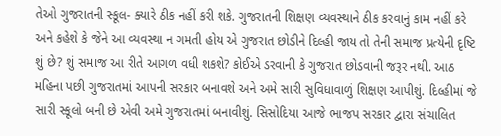તેઓ ગુજરાતની સ્કૂલ- ક્યારે ઠીક નહીં કરી શકે. ગુજરાતની શિક્ષણ વ્યવસ્થાને ઠીક કરવાનું કામ નહીં કરે અને કહેશે કે જેને આ વ્યવસ્થા ન ગમતી હોય એ ગુજરાત છોડીને દિલ્હી જાય તો તેની સમાજ પ્રત્યેની દૃષ્ટિ શું છે? શું સમાજ આ રીતે આગળ વધી શકશે? કોઈએ ડરવાની કે ગુજરાત છોડવાની જરૂર નથી. આઠ મહિના પછી ગુજરાતમાં આપની સરકાર બનાવશે અને અમે સારી સુવિધાવાળું શિક્ષણ આપીશું. દિલ્હીમાં જે સારી સ્કૂલો બની છે એવી અમે ગુજરાતમાં બનાવીશું. સિસોદિયા આજે ભાજપ સરકાર દ્વારા સંચાલિત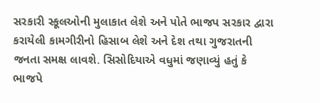સરકારી સ્કૂલઓની મુલાકાત લેશે અને પોતે ભાજપ સરકાર દ્વારા કરાયેલી કામગીરીનો હિસાબ લેશે અને દેશ તથા ગુજરાતની જનતા સમક્ષ લાવશે. સિસોદિયાએ વધુમાં જણાવ્યું હતું કે ભાજપે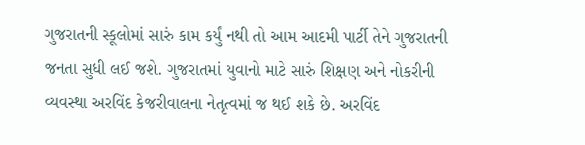ગુજરાતની સ્કૂલોમાં સારું કામ કર્યું નથી તો આમ આદમી પાર્ટી તેને ગુજરાતની જનતા સુધી લઈ જશે. ગુજરાતમાં યુવાનો માટે સારું શિક્ષણ અને નોકરીની વ્યવસ્થા અરવિંદ કેજરીવાલના નેતૃત્વમાં જ થઈ શકે છે. અરવિંદ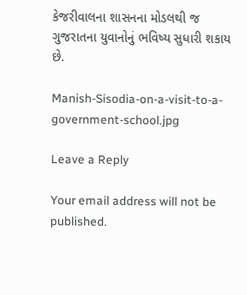કેજરીવાલના શાસનના મોડલથી જ ગુજરાતના યુવાનોનું ભવિષ્ય સુધારી શકાય છે.

Manish-Sisodia-on-a-visit-to-a-government-school.jpg

Leave a Reply

Your email address will not be published.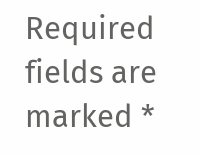Required fields are marked *